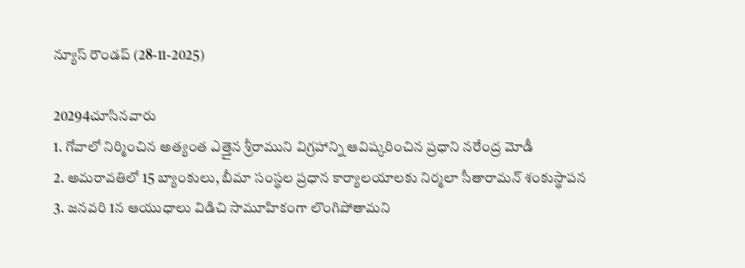న్యూస్ రౌండప్ (28-11-2025)

20294చూసినవారు
1. గోవాలో నిర్మించిన అత్యంత ఎత్తైన శ్రీరాముని విగ్రహాన్ని ఆవిష్కరించిన ప్రధాని నరేంద్ర మోడీ
2. అమరావతిలో 15 బ్యాంకులు, బీమా సంస్థల ప్రధాన కార్యాలయాలకు నిర్మలా సీతారామన్ శంకుస్థాపన
3. జనవరి 1న ఆయుధాలు విడిచి సామూహికంగా లొంగిపోతామని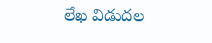లేఖ విడుదల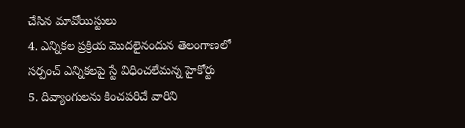చేసిన మావోయిస్టులు
4. ఎన్నికల ప్రక్రియ మొదలైనందున తెలంగాణలో సర్పంచ్ ఎన్నికలపై స్టే విధించలేమన్న హైకోర్టు
5. దివ్యాంగులను కించపరిచే వారిని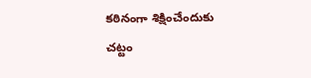కఠినంగా శిక్షించేందుకు చట్టం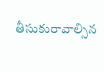తీసుకురావాల్సిన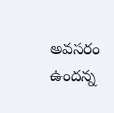అవసరం ఉందన్న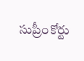సుప్రీంకోర్టు